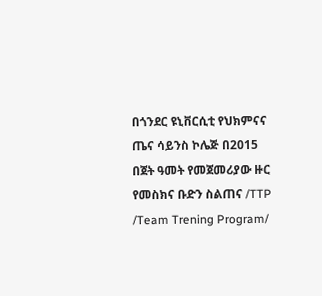በጎንደር ዩኒቨርሲቲ የህክምናና ጤና ሳይንስ ኮሌጅ በ2015 በጀት ዓመት የመጀመሪያው ዙር የመስክና ቡድን ስልጠና /TTP /Team Trening Program/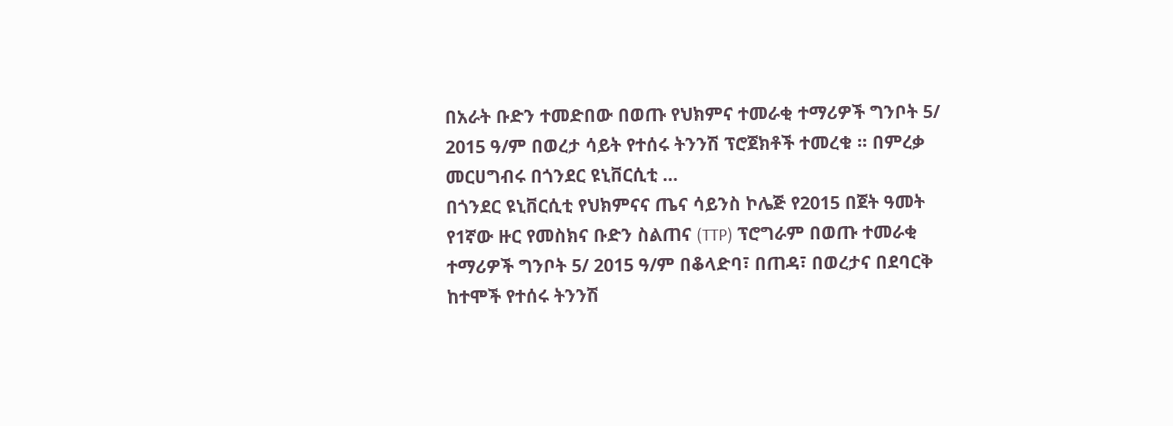በአራት ቡድን ተመድበው በወጡ የህክምና ተመራቂ ተማሪዎች ግንቦት 5/ 2015 ዓ/ም በወረታ ሳይት የተሰሩ ትንንሽ ፕሮጀክቶች ተመረቁ ፡፡ በምረቃ መርሀግብሩ በጎንደር ዩኒቨርሲቲ …
በጎንደር ዩኒቨርሲቲ የህክምናና ጤና ሳይንስ ኮሌጅ የ2015 በጀት ዓመት የ1ኛው ዙር የመስክና ቡድን ስልጠና (TTP) ፕሮግራም በወጡ ተመራቂ ተማሪዎች ግንቦት 5/ 2015 ዓ/ም በቆላድባ፣ በጠዳ፣ በወረታና በደባርቅ ከተሞች የተሰሩ ትንንሽ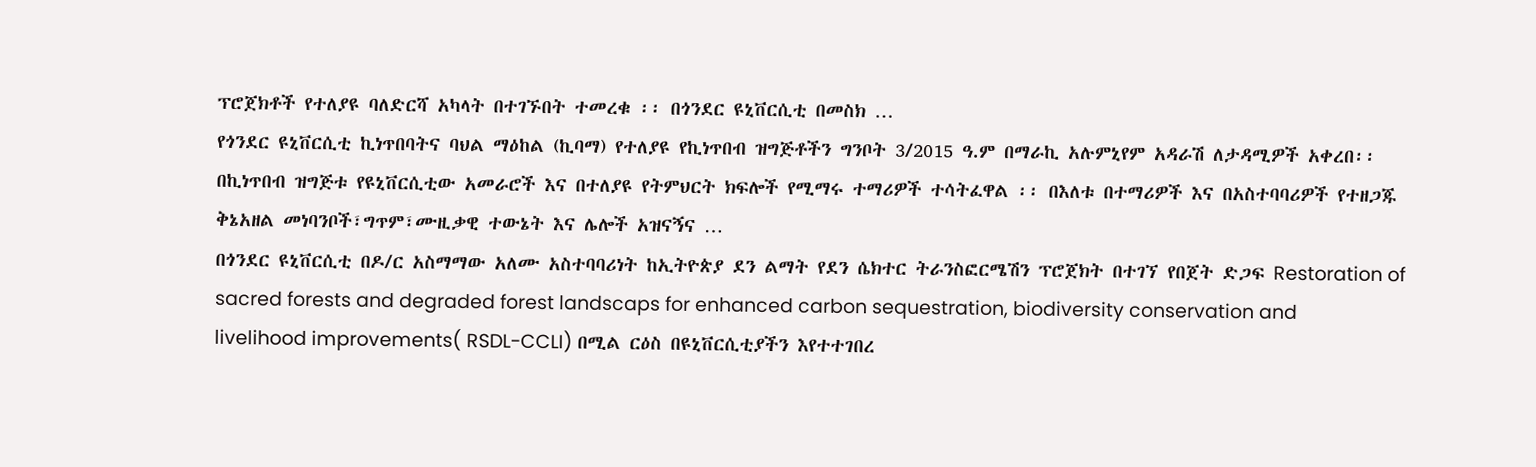ፕሮጀክቶች የተለያዩ ባለድርሻ አካላት በተገኙበት ተመረቁ ፡፡ በጎንደር ዩኒቨርሲቲ በመስክ …
የጎንደር ዩኒቨርሲቲ ኪነጥበባትና ባህል ማዕከል (ኪባማ) የተለያዩ የኪነጥበብ ዝግጅቶችን ግንቦት 3/2015 ዓ.ም በማራኪ አሉምኒየም አዳራሽ ለታዳሚዎች አቀረበ፡፡ በኪነጥበብ ዝግጅቱ የዩኒቨርሲቲው አመራሮች እና በተለያዩ የትምህርት ክፍሎች የሚማሩ ተማሪዎች ተሳትፈዋል ፡፡ በእለቱ በተማሪዎች እና በአስተባባሪዎች የተዘጋጁ ቅኔአዘል መነባንቦች፣ግጥም፣ሙዚቃዊ ተውኔት እና ሌሎች አዝናኝና …
በጎንደር ዩኒቨርሲቲ በዶ/ር አስማማው አለሙ አስተባባሪነት ከኢትዮጵያ ደን ልማት የደን ሴክተር ትራንስፎርሜሽን ፕሮጀክት በተገኘ የበጀት ድጋፍ Restoration of sacred forests and degraded forest landscaps for enhanced carbon sequestration, biodiversity conservation and livelihood improvements( RSDL-CCLI) በሚል ርዕስ በዩኒቨርሲቲያችን እየተተገበረ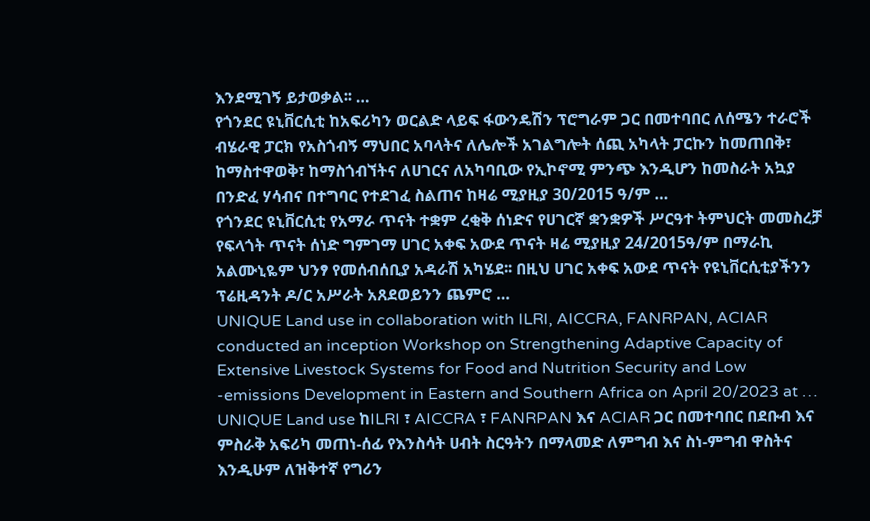እንደሚገኝ ይታወቃል፡፡ …
የጎንደር ዩኒቨርሲቲ ከአፍሪካን ወርልድ ላይፍ ፋውንዴሽን ፕሮግራም ጋር በመተባበር ለሰሜን ተራሮች ብሄራዊ ፓርክ የአስጎብኝ ማህበር አባላትና ለሌሎች አገልግሎት ሰጪ አካላት ፓርኩን ከመጠበቅ፣ ከማስተዋወቅ፣ ከማስጎብኘትና ለሀገርና ለአካባቢው የኢኮኖሚ ምንጭ እንዲሆን ከመስራት አኳያ በንድፈ ሃሳብና በተግባር የተደገፈ ስልጠና ከዛሬ ሚያዚያ 30/2015 ዓ/ም …
የጎንደር ዩኒቨርሲቲ የአማራ ጥናት ተቋም ረቂቅ ሰነድና የሀገርኛ ቋንቋዎች ሥርዓተ ትምህርት መመስረቻ የፍላጎት ጥናት ሰነድ ግምገማ ሀገር አቀፍ አውደ ጥናት ዛሬ ሚያዚያ 24/2015ዓ/ም በማራኪ አልሙኒዬም ህንፃ የመሰብሰቢያ አዳራሽ አካሄደ፡፡ በዚህ ሀገር አቀፍ አውደ ጥናት የዩኒቨርሲቲያችንን ፕሬዚዳንት ዶ/ር አሥራት አጸደወይንን ጨምሮ …
UNIQUE Land use in collaboration with ILRI, AICCRA, FANRPAN, ACIAR conducted an inception Workshop on Strengthening Adaptive Capacity of Extensive Livestock Systems for Food and Nutrition Security and Low -emissions Development in Eastern and Southern Africa on April 20/2023 at …
UNIQUE Land use ከILRI ፣ AICCRA ፣ FANRPAN እና ACIAR ጋር በመተባበር በደቡብ እና ምስራቅ አፍሪካ መጠነ-ሰፊ የእንስሳት ሀብት ስርዓትን በማላመድ ለምግብ እና ስነ-ምግብ ዋስትና እንዲሁም ለዝቅተኛ የግሪን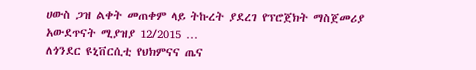ሀውስ ጋዝ ልቀት መጠቀም ላይ ትኩረት ያደረገ የፕሮጀክት ማስጀመሪያ አውደጥናት ሚያዝያ 12/2015 …
ለጎንደር ዩኒቨርሲቲ የህክምናና ጤና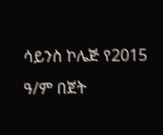ሳይንስ ኮሌጅ የ2015 ዓ/ም በጀት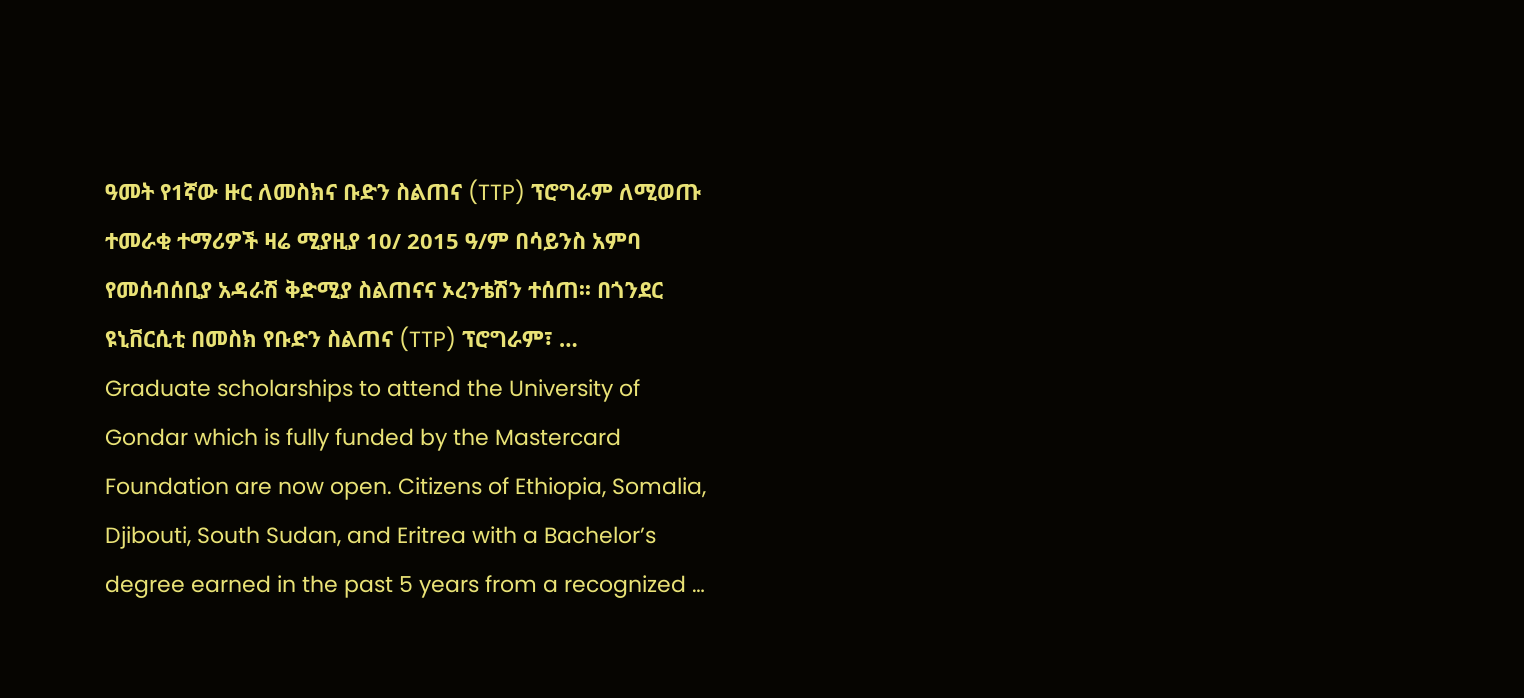ዓመት የ1ኛው ዙር ለመስክና ቡድን ስልጠና (TTP) ፕሮግራም ለሚወጡ ተመራቂ ተማሪዎች ዛሬ ሚያዚያ 10/ 2015 ዓ/ም በሳይንስ አምባ የመሰብሰቢያ አዳራሽ ቅድሚያ ስልጠናና ኦረንቴሽን ተሰጠ፡፡ በጎንደር ዩኒቨርሲቲ በመስክ የቡድን ስልጠና (TTP) ፕሮግራም፣ …
Graduate scholarships to attend the University of Gondar which is fully funded by the Mastercard Foundation are now open. Citizens of Ethiopia, Somalia, Djibouti, South Sudan, and Eritrea with a Bachelor’s degree earned in the past 5 years from a recognized …